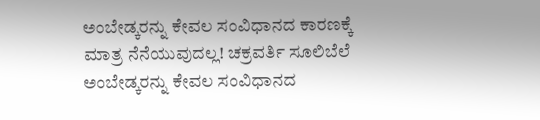ಅಂಬೇಡ್ಕರನ್ನು ಕೇವಲ ಸಂವಿಧಾನದ ಕಾರಣಕ್ಕೆ ಮಾತ್ರ ನೆನೆಯುವುದಲ್ಲ! ಚಕ್ರವರ್ತಿ ಸೂಲಿಬೆಲೆ
ಅಂಬೇಡ್ಕರನ್ನು ಕೇವಲ ಸಂವಿಧಾನದ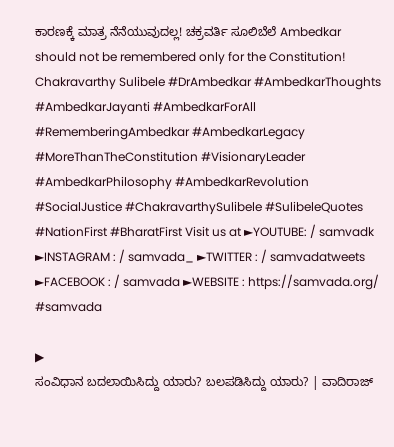ಕಾರಣಕ್ಕೆ ಮಾತ್ರ ನೆನೆಯುವುದಲ್ಲ! ಚಕ್ರವರ್ತಿ ಸೂಲಿಬೆಲೆ Ambedkar should not be remembered only for the Constitution! Chakravarthy Sulibele #DrAmbedkar #AmbedkarThoughts #AmbedkarJayanti #AmbedkarForAll #RememberingAmbedkar #AmbedkarLegacy #MoreThanTheConstitution #VisionaryLeader #AmbedkarPhilosophy #AmbedkarRevolution #SocialJustice #ChakravarthySulibele #SulibeleQuotes #NationFirst #BharatFirst Visit us at ►YOUTUBE: / samvadk ►INSTAGRAM : / samvada_ ►TWITTER : / samvadatweets ►FACEBOOK : / samvada ►WEBSITE : https://samvada.org/ #samvada

▶
ಸಂವಿಧಾನ ಬದಲಾಯಿಸಿದ್ದು ಯಾರು? ಬಲಪಡಿಸಿದ್ದು ಯಾರು? | ವಾದಿರಾಜ್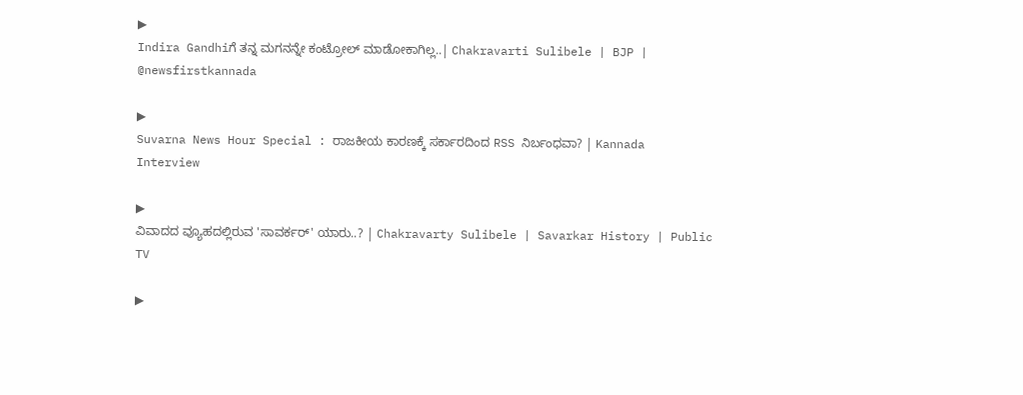▶
Indira Gandhiಗೆ ತನ್ನ ಮಗನನ್ನೇ ಕಂಟ್ರೋಲ್ ಮಾಡೋಕಾಗಿಲ್ಲ..| Chakravarti Sulibele | BJP | @newsfirstkannada

▶
Suvarna News Hour Special : ರಾಜಕೀಯ ಕಾರಣಕ್ಕೆ ಸರ್ಕಾರದಿಂದ RSS ನಿರ್ಬಂಧವಾ? | Kannada Interview

▶
ವಿವಾದದ ವ್ಯೂಹದಲ್ಲಿರುವ 'ಸಾವರ್ಕರ್' ಯಾರು..? | Chakravarty Sulibele | Savarkar History | Public TV

▶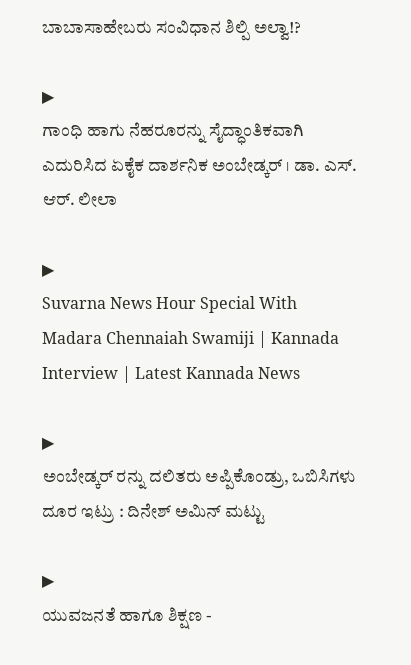ಬಾಬಾಸಾಹೇಬರು ಸಂವಿಧಾನ ಶಿಲ್ಪಿ ಅಲ್ವಾ!?

▶
ಗಾಂಧಿ ಹಾಗು ನೆಹರೂರನ್ನು ಸೈದ್ಧಾಂತಿಕವಾಗಿ ಎದುರಿಸಿದ ಏಕೈಕ ದಾರ್ಶನಿಕ ಅಂಬೇಡ್ಕರ್ । ಡಾ. ಎಸ್. ಆರ್. ಲೀಲಾ

▶
Suvarna News Hour Special With Madara Chennaiah Swamiji | Kannada Interview | Latest Kannada News

▶
ಅಂಬೇಡ್ಕರ್ ರನ್ನು ದಲಿತರು ಅಪ್ಪಿಕೊಂಡ್ರು, ಒಬಿಸಿಗಳು ದೂರ ಇಟ್ರು : ದಿನೇಶ್ ಅಮಿನ್ ಮಟ್ಟು

▶
ಯುವಜನತೆ ಹಾಗೂ ಶಿಕ್ಷಣ -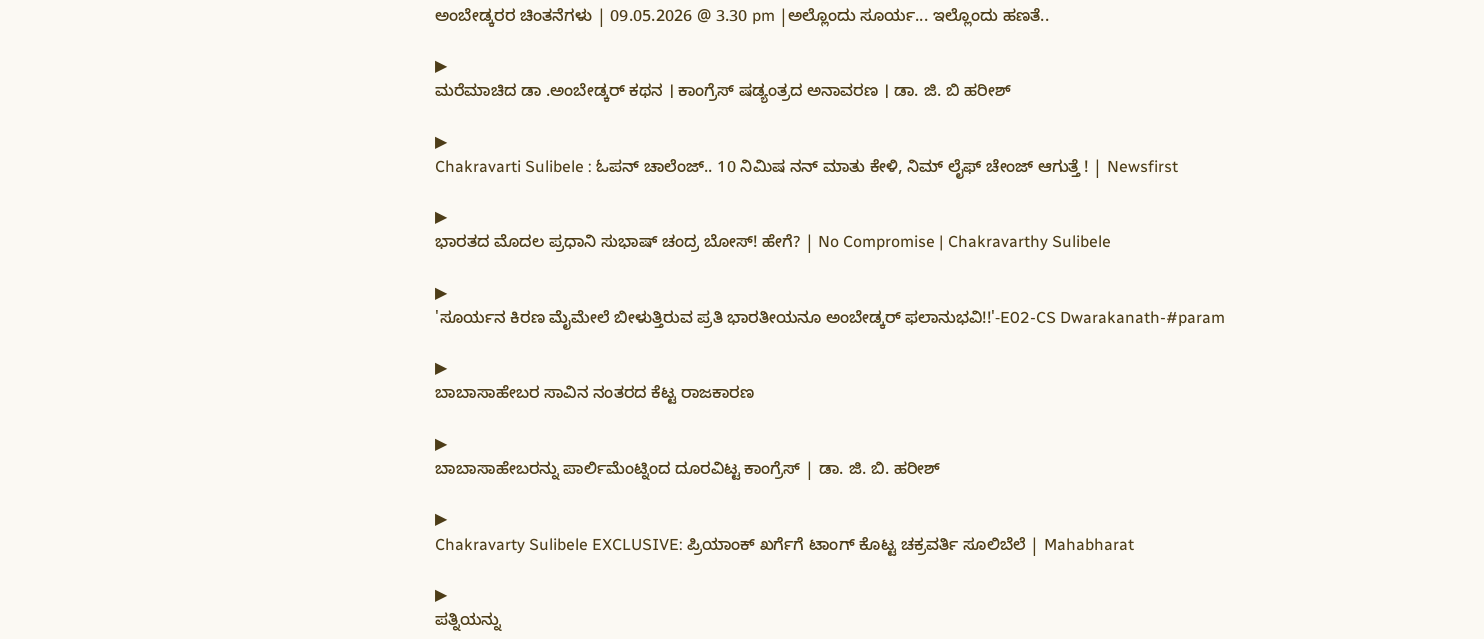ಅಂಬೇಡ್ಕರರ ಚಿಂತನೆಗಳು | 09.05.2026 @ 3.30 pm |ಅಲ್ಲೊಂದು ಸೂರ್ಯ... ಇಲ್ಲೊಂದು ಹಣತೆ..

▶
ಮರೆಮಾಚಿದ ಡಾ .ಅಂಬೇಡ್ಕರ್ ಕಥನ । ಕಾಂಗ್ರೆಸ್ ಷಡ್ಯಂತ್ರದ ಅನಾವರಣ । ಡಾ. ಜಿ. ಬಿ ಹರೀಶ್

▶
Chakravarti Sulibele : ಓಪನ್ ಚಾಲೆಂಜ್.. 10 ನಿಮಿಷ ನನ್ ಮಾತು ಕೇಳಿ, ನಿಮ್ ಲೈಫ್ ಚೇಂಜ್ ಆಗುತ್ತೆ ! | Newsfirst

▶
ಭಾರತದ ಮೊದಲ ಪ್ರಧಾನಿ ಸುಭಾಷ್ ಚಂದ್ರ ಬೋಸ್! ಹೇಗೆ? | No Compromise | Chakravarthy Sulibele

▶
'ಸೂರ್ಯನ ಕಿರಣ ಮೈಮೇಲೆ ಬೀಳುತ್ತಿರುವ ಪ್ರತಿ ಭಾರತೀಯನೂ ಅಂಬೇಡ್ಕರ್ ಫಲಾನುಭವಿ!!'-E02-CS Dwarakanath-#param

▶
ಬಾಬಾಸಾಹೇಬರ ಸಾವಿನ ನಂತರದ ಕೆಟ್ಟ ರಾಜಕಾರಣ

▶
ಬಾಬಾಸಾಹೇಬರನ್ನು ಪಾರ್ಲಿಮೆಂಟ್ನಿಂದ ದೂರವಿಟ್ಟ ಕಾಂಗ್ರೆಸ್ | ಡಾ. ಜಿ. ಬಿ. ಹರೀಶ್

▶
Chakravarty Sulibele EXCLUSIVE: ಪ್ರಿಯಾಂಕ್ ಖರ್ಗೆಗೆ ಟಾಂಗ್ ಕೊಟ್ಟ ಚಕ್ರವರ್ತಿ ಸೂಲಿಬೆಲೆ | Mahabharat

▶
ಪತ್ನಿಯನ್ನು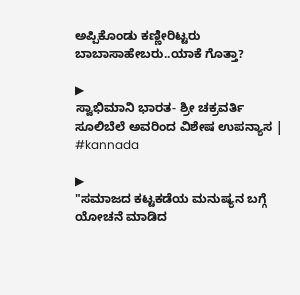ಅಪ್ಪಿಕೊಂಡು ಕಣ್ಣೀರಿಟ್ಟರು ಬಾಬಾಸಾಹೇಬರು..ಯಾಕೆ ಗೊತ್ತಾ?

▶
ಸ್ವಾಭಿಮಾನಿ ಭಾರತ- ಶ್ರೀ ಚಕ್ರವರ್ತಿ ಸೂಲಿಬೆಲೆ ಅವರಿಂದ ವಿಶೇಷ ಉಪನ್ಯಾಸ | #kannada

▶
"ಸಮಾಜದ ಕಟ್ಟಕಡೆಯ ಮನುಷ್ಯನ ಬಗ್ಗೆ ಯೋಚನೆ ಮಾಡಿದ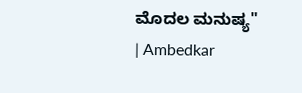ಮೊದಲ ಮನುಷ್ಯ" | Ambedkar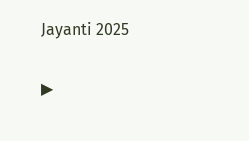Jayanti 2025

▶